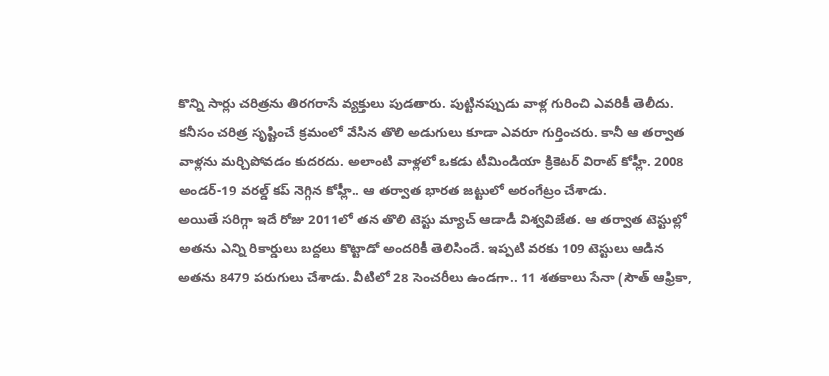కొన్ని సార్లు చరిత్రను తిరగరాసే వ్యక్తులు పుడతారు. పుట్టినప్పుడు వాళ్ల గురించి ఎవరికీ తెలీదు. కనీసం చరిత్ర సృష్టించే క్రమంలో వేసిన తొలి అడుగులు కూడా ఎవరూ గుర్తించరు. కానీ ఆ తర్వాత వాళ్లను మర్చిపోవడం కుదరదు. అలాంటి వాళ్లలో ఒకడు టీమిండియా క్రికెటర్ విరాట్ కోహ్లీ. 2008 అండర్-19 వరల్డ్ కప్ నెగ్గిన కోహ్లీ.. ఆ తర్వాత భారత జట్టులో అరంగేట్రం చేశాడు.
అయితే సరిగ్గా ఇదే రోజు 2011లో తన తొలి టెస్టు మ్యాచ్ ఆడాడీ విశ్వవిజేత. ఆ తర్వాత టెస్టుల్లో అతను ఎన్ని రికార్డులు బద్దలు కొట్టాడో అందరికీ తెలిసిందే. ఇప్పటి వరకు 109 టెస్టులు ఆడిన అతను 8479 పరుగులు చేశాడు. వీటిలో 28 సెంచరీలు ఉండగా.. 11 శతకాలు సేనా (సౌత్ ఆఫ్రికా,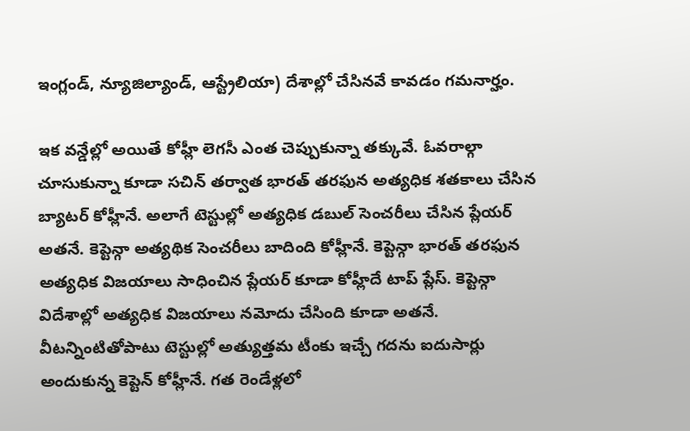ఇంగ్లండ్, న్యూజిల్యాండ్, ఆస్ట్రేలియా) దేశాల్లో చేసినవే కావడం గమనార్హం.

ఇక వన్డేల్లో అయితే కోహ్లీ లెగసీ ఎంత చెప్పుకున్నా తక్కువే. ఓవరాల్గా చూసుకున్నా కూడా సచిన్ తర్వాత భారత్ తరఫున అత్యధిక శతకాలు చేసిన బ్యాటర్ కోహ్లీనే. అలాగే టెస్టుల్లో అత్యధిక డబుల్ సెంచరీలు చేసిన ప్లేయర్ అతనే. కెప్టెన్గా అత్యథిక సెంచరీలు బాదింది కోహ్లీనే. కెప్టెన్గా భారత్ తరఫున అత్యధిక విజయాలు సాధించిన ప్లేయర్ కూడా కోహ్లీదే టాప్ ప్లేస్. కెప్టెన్గా విదేశాల్లో అత్యధిక విజయాలు నమోదు చేసింది కూడా అతనే.
వీటన్నింటితోపాటు టెస్టుల్లో అత్యుత్తమ టీంకు ఇచ్చే గదను ఐదుసార్లు అందుకున్న కెప్టెన్ కోహ్లీనే. గత రెండేళ్లలో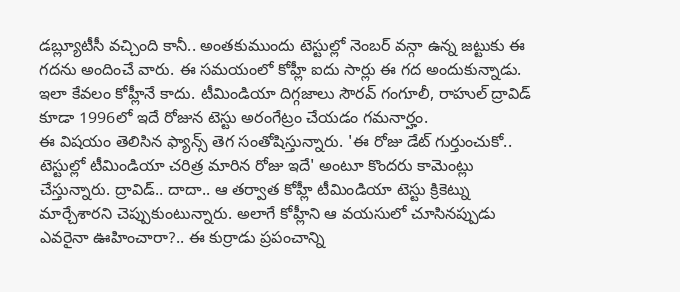డబ్ల్యూటీసీ వచ్చింది కానీ.. అంతకుముందు టెస్టుల్లో నెంబర్ వన్గా ఉన్న జట్టుకు ఈ గదను అందించే వారు. ఈ సమయంలో కోహ్లీ ఐదు సార్లు ఈ గద అందుకున్నాడు. ఇలా కేవలం కోహ్లీనే కాదు. టీమిండియా దిగ్గజాలు సౌరవ్ గంగూలీ, రాహుల్ ద్రావిడ్ కూడా 1996లో ఇదే రోజున టెస్టు అరంగేట్రం చేయడం గమనార్హం.
ఈ విషయం తెలిసిన ఫ్యాన్స్ తెగ సంతోషిస్తున్నారు. 'ఈ రోజు డేట్ గుర్తుంచుకో.. టెస్టుల్లో టీమిండియా చరిత్ర మారిన రోజు ఇదే' అంటూ కొందరు కామెంట్లు చేస్తున్నారు. ద్రావిడ్.. దాదా.. ఆ తర్వాత కోహ్లీ టీమిండియా టెస్టు క్రికెట్ను మార్చేశారని చెప్పుకుంటున్నారు. అలాగే కోహ్లీని ఆ వయసులో చూసినప్పుడు ఎవరైనా ఊహించారా?.. ఈ కుర్రాడు ప్రపంచాన్ని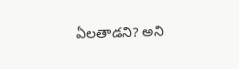ఏలతాడని? అని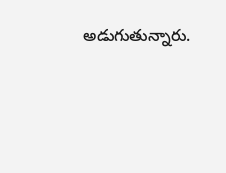అడుగుతున్నారు.